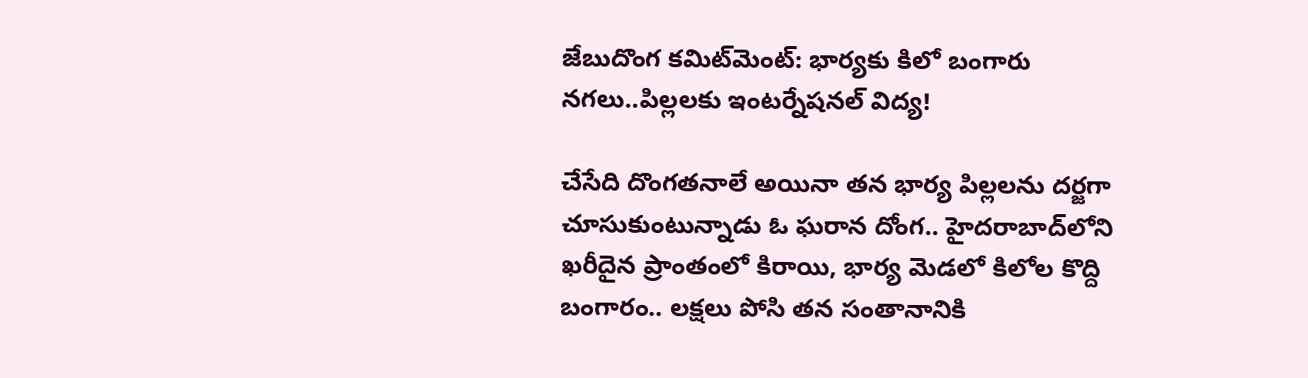జేబుదొంగ కమిట్‌మెంట్: భార్యకు కిలో బంగారు నగలు..పిల్లలకు ఇంటర్నేషనల్ విద్య!

చేసేది దొంగతనాలే అయినా తన భార్య పిల్లలను దర్జగా చూసుకుంటున్నాడు ఓ ఘరాన దోంగ.. హైదరాబాద్‌లోని ఖరీదైన ప్రాంతంలో కిరాయి, భార్య మెడలో కిలోల కొద్ది బంగారం.. లక్షలు పోసి తన సంతానానికి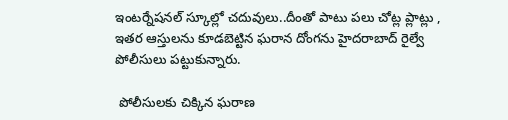ఇంటర్నేషనల్ స్కూల్లో చదువులు..దీంతో పాటు పలు చోట్ల ప్లాట్లు , ఇతర ఆస్తులను కూడబెట్టిన ఘరాన దోంగను హైదరాబాద్ రైల్వే పోలీసులు పట్టుకున్నారు.

 పోలీసులకు చిక్కిన ఘరాణ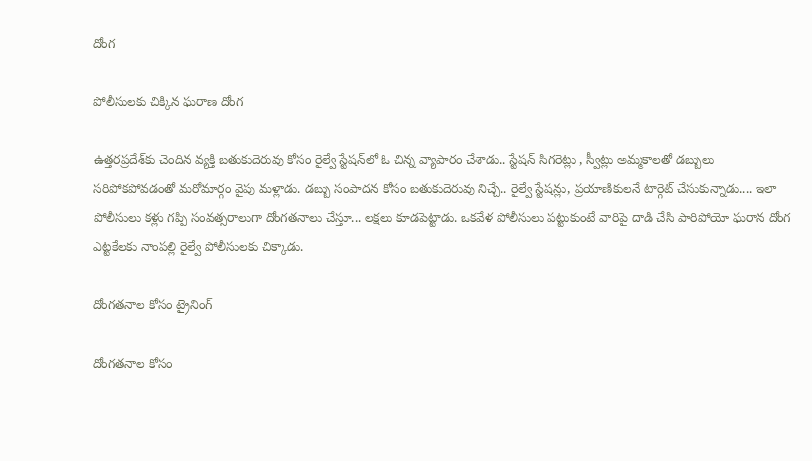దోంగ

పోలీసులకు చిక్కిన ఘరాణ దోంగ

ఉత్తరప్రదేశ్‌కు చెందిన వ్యక్తి బతుకుదెరువు కోసం రైల్వే స్టేషన్‌లో ఓ చిన్న వ్యాపారం చేశాడు.. స్టేషన్ సిగరెట్లు , స్వీట్లు అమ్మకాలతో డబ్బులు సరిపోకపోవడంతో మరోమార్గం వైపు మళ్లాడు. డబ్బు సంపాదన కోసం బతుకుదెరువు నిచ్చే.. రైల్వే స్టేషన్లు, ప్రయాణికులనే టార్గెట్ చేసుకున్నాడు.... ఇలా పోలీసులు కళ్లు గప్పి సంవత్సరాలుగా దోంగతనాలు చేస్తూ... లక్షలు కూడపెట్టాడు. ఒకవేళ పోలీసులు పట్టుకుంటే వారిపై దాడి చేసి పారిపోయో ఘరాన దోంగ ఎట్టకేలకు నాంపల్లి రైల్వే పోలీసులకు చిక్కాడు.

దోంగతనాల కోసం ట్రైనింగ్

దోంగతనాల కోసం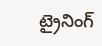ట్రైనింగ్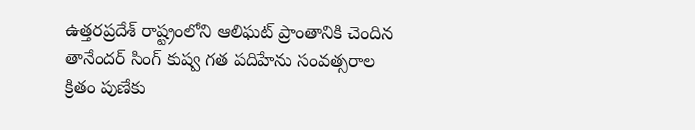ఉత్తరప్రదేశ్‌ రాష్ట్రంలోని ఆలిఘట్ ప్రాంతానికి చెందిన తానేందర్ సింగ్ కుష్వ గత పదిహేను సంవత్సరాల క్రితం పుణేకు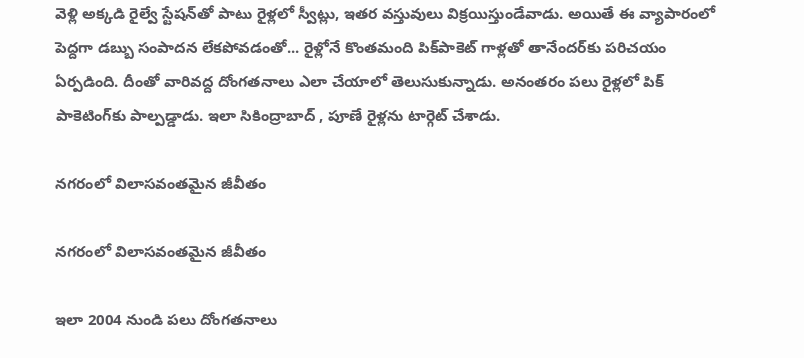వెళ్లి అక్కడి రైల్వే స్టేషన్‌తో పాటు రైళ్లలో స్వీట్లు, ఇతర వస్తువులు విక్రయిస్తుండేవాడు. అయితే ఈ వ్యాపారంలో పెద్దగా డబ్బు సంపాదన లేకపోవడంతో... రైళ్లోనే కొంతమంది పిక్‌పాకెట్ గాళ్లతో తానేందర్‌కు పరిచయం ఏర్పడింది. దీంతో వారివద్ద దోంగతనాలు ఎలా చేయాలో తెలుసుకున్నాడు. అనంతరం పలు రైళ్లలో పిక్ పాకెటింగ్‌కు పాల్పడ్డాడు. ఇలా సికింద్రాబాద్ , పూణే రైళ్లను టార్గెట్ చేశాడు.

నగరంలో విలాసవంతమైన జీవీతం

నగరంలో విలాసవంతమైన జీవీతం

ఇలా 2004 నుండి పలు దోంగతనాలు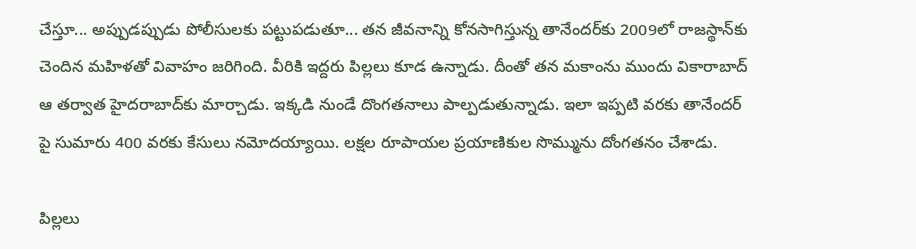చేస్తూ... అప్పుడప్పుడు పోలీసులకు పట్టుపడుతూ... తన జీవనాన్ని కోనసాగిస్తున్న తానేందర్‌కు 2009లో రాజస్థాన్‌కు చెందిన మహిళతో వివాహం జరిగింది. వీరికి ఇద్దరు పిల్లలు కూడ ఉన్నాడు. దీంతో తన మకాంను ముందు వికారాబాద్ ఆ తర్వాత హైదరాబాద్‌కు మార్చాడు. ఇక్కడి నుండే దొంగతనాలు పాల్పడుతున్నాడు. ఇలా ఇప్పటి వరకు తానేందర్ పై సుమారు 400 వరకు కేసులు నమోదయ్యాయి. లక్షల రూపాయల ప్రయాణికుల సొమ్మును దోంగతనం చేశాడు.

పిల్లలు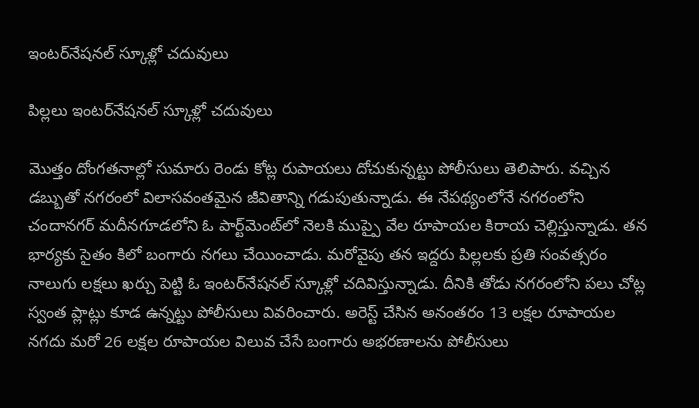ఇంటర్‌నేషనల్ స్కూళ్లో చదువులు

పిల్లలు ఇంటర్‌నేషనల్ స్కూళ్లో చదువులు

మొత్తం దోంగతనాల్లో సుమారు రెండు కోట్ల రుపాయలు దోచుకున్నట్టు పోలీసులు తెలిపారు. వచ్చిన డబ్బుతో నగరంలో విలాసవంతమైన జీవితాన్ని గడుపుతున్నాడు. ఈ నేపథ్యంలోనే నగరంలోని చందానగర్ మదీనగూడలోని ఓ పార్ట్‌మెంట్‌లో నెలకి ముప్పై వేల రూపాయల కిరాయ చెల్లిస్తున్నాడు. తన భార్యకు సైతం కిలో బంగారు నగలు చేయించాడు. మరోవైపు తన ఇద్దరు పిల్లలకు ప్రతి సంవత్సరం నాలుగు లక్షలు ఖర్చు పెట్టి ఓ ఇంటర్‌నేషనల్ స్కూళ్లో చదివిస్తున్నాడు. దీనికి తోడు నగరంలోని పలు చోట్ల స్వంత ప్లాట్లు కూడ ఉన్నట్టు పోలీసులు వివరించారు. అరెస్ట్ చేసిన అనంతరం 13 లక్షల రూపాయల నగదు మరో 26 లక్షల రూపాయల విలువ చేసే బంగారు అభరణాలను పోలీసులు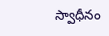స్వాధీనం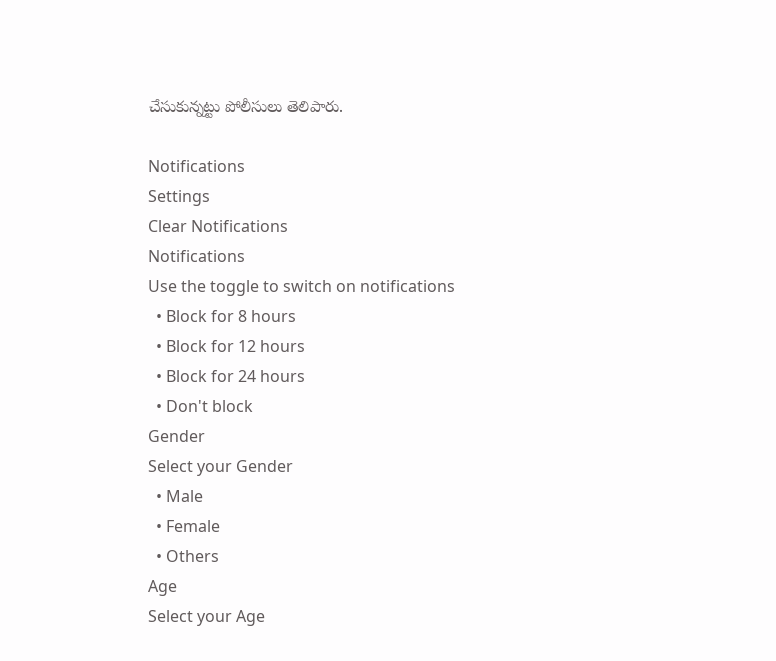చేసుకున్నట్టు పోలీసులు తెలిపారు.

Notifications
Settings
Clear Notifications
Notifications
Use the toggle to switch on notifications
  • Block for 8 hours
  • Block for 12 hours
  • Block for 24 hours
  • Don't block
Gender
Select your Gender
  • Male
  • Female
  • Others
Age
Select your Age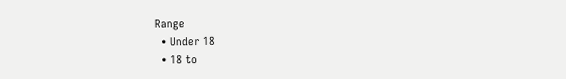Range
  • Under 18
  • 18 to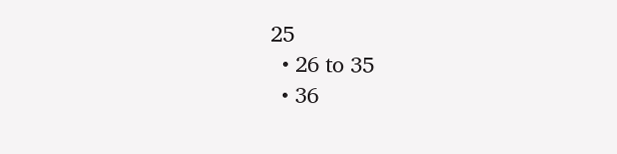25
  • 26 to 35
  • 36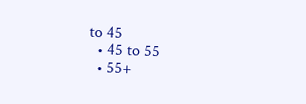to 45
  • 45 to 55
  • 55+